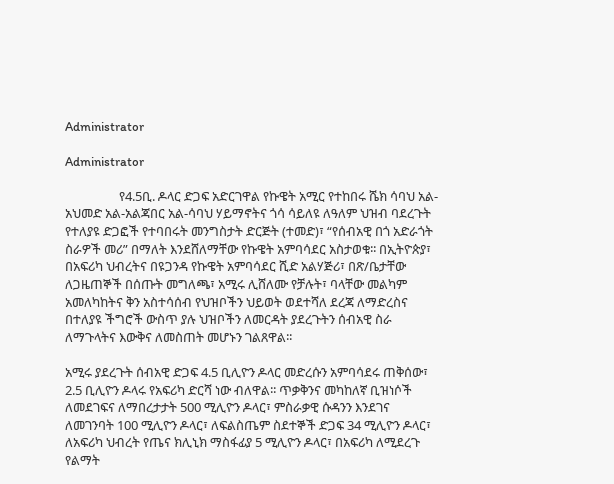Administrator

Administrator

                  የ4.5ቢ. ዶላር ድጋፍ አድርገዋል የኩዌት አሚር የተከበሩ ሼክ ሳባህ አል-አህመድ አል-አልጃበር አል-ሳባህ ሃይማኖትና ጎሳ ሳይለዩ ለዓለም ህዝብ ባደረጉት የተለያዩ ድጋፎች የተባበሩት መንግስታት ድርጅት (ተመድ)፣ “የሰብአዊ በጎ አድራጎት ስራዎች መሪ” በማለት እንደሸለማቸው የኩዌት አምባሳደር አስታወቁ፡፡ በኢትዮጵያ፣ በአፍሪካ ህብረትና በዩጋንዳ የኩዌት አምባሳደር ሺድ አልሃጅሪ፣ በጽ/ቤታቸው ለጋዜጠኞች በሰጡት መግለጫ፣ አሚሩ ሊሸለሙ የቻሉት፣ ባላቸው መልካም አመለካከትና ቅን አስተሳሰብ የህዝቦችን ህይወት ወደተሻለ ደረጃ ለማድረስና በተለያዩ ችግሮች ውስጥ ያሉ ህዝቦችን ለመርዳት ያደረጉትን ሰብአዊ ስራ ለማጉላትና እውቅና ለመስጠት መሆኑን ገልጸዋል፡፡

አሚሩ ያደረጉት ሰብአዊ ድጋፍ 4.5 ቢሊዮን ዶላር መድረሱን አምባሳደሩ ጠቅሰው፣ 2.5 ቢሊዮን ዶላሩ የአፍሪካ ድርሻ ነው ብለዋል፡፡ ጥቃቅንና መካከለኛ ቢዝነሶች ለመደገፍና ለማበረታታት 500 ሚሊዮን ዶላር፣ ምስራቃዊ ሱዳንን እንደገና ለመገንባት 100 ሚሊዮን ዶላር፣ ለፍልስጤም ስደተኞች ድጋፍ 34 ሚሊዮን ዶላር፣ ለአፍሪካ ህብረት የጤና ክሊኒክ ማስፋፊያ 5 ሚሊዮን ዶላር፣ በአፍሪካ ለሚደረጉ የልማት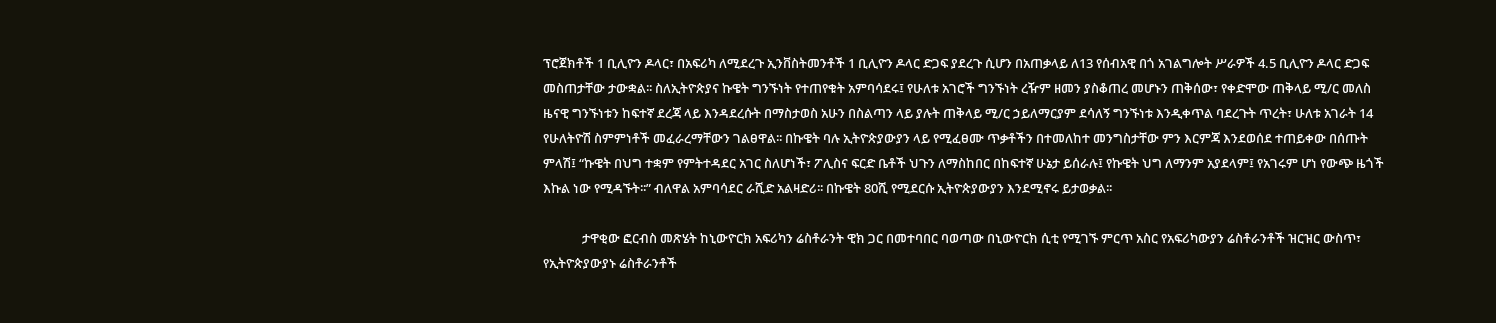ፕሮጀክቶች 1 ቢሊዮን ዶላር፣ በአፍሪካ ለሚደረጉ ኢንቨስትመንቶች 1 ቢሊዮን ዶላር ድጋፍ ያደረጉ ሲሆን በአጠቃላይ ለ13 የሰብአዊ በጎ አገልግሎት ሥራዎች 4.5 ቢሊዮን ዶላር ድጋፍ መስጠታቸው ታውቋል፡፡ ስለኢትዮጵያና ኩዌት ግንኙነት የተጠየቁት አምባሳደሩ፤ የሁለቱ አገሮች ግንኙነት ረዥም ዘመን ያስቆጠረ መሆኑን ጠቅሰው፣ የቀድሞው ጠቅላይ ሚ/ር መለስ ዜናዊ ግንኙነቱን ከፍተኛ ደረጃ ላይ እንዳደረሱት በማስታወስ አሁን በስልጣን ላይ ያሉት ጠቅላይ ሚ/ር ኃይለማርያም ደሳለኝ ግንኙነቱ እንዲቀጥል ባደረጉት ጥረት፣ ሁለቱ አገራት 14 የሁለትዮሽ ስምምነቶች መፈራረማቸውን ገልፀዋል፡፡ በኩዌት ባሉ ኢትዮጵያውያን ላይ የሚፈፀሙ ጥቃቶችን በተመለከተ መንግስታቸው ምን እርምጃ እንደወሰደ ተጠይቀው በሰጡት ምላሽ፤ “ኩዌት በህግ ተቋም የምትተዳደር አገር ስለሆነች፣ ፖሊስና ፍርድ ቤቶች ህጉን ለማስከበር በከፍተኛ ሁኔታ ይሰራሉ፤ የኩዌት ህግ ለማንም አያደላም፤ የአገሩም ሆነ የውጭ ዜጎች እኩል ነው የሚዳኙት፡፡” ብለዋል አምባሳደር ራሺድ አልዛድሪ፡፡ በኩዌት 80ሺ የሚደርሱ ኢትዮጵያውያን እንደሚኖሩ ይታወቃል፡፡

             ታዋቂው ፎርብስ መጽሄት ከኒውዮርክ አፍሪካን ሬስቶራንት ዊክ ጋር በመተባበር ባወጣው በኒውዮርክ ሲቲ የሚገኙ ምርጥ አስር የአፍሪካውያን ሬስቶራንቶች ዝርዝር ውስጥ፣ የኢትዮጵያውያኑ ሬስቶራንቶች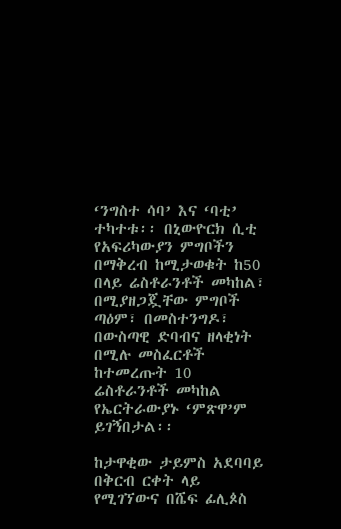‘ንግስተ ሳባ’ እና ‘ባቲ’ ተካተቱ፡፡ በኒውዮርክ ሲቲ የአፍሪካውያን ምግቦችን በማቅረብ ከሚታወቁት ከ50 በላይ ሬስቶራንቶች መካከል፣ በሚያዘጋጇቸው ምግቦች ጣዕም፣ በመስተንግዶ፣ በውስጣዊ ድባብና ዘላቂነት በሚሉ መስፈርቶች ከተመረጡት 10 ሬስቶራንቶች መካከል የኤርትራውያኑ ‘ምጽዋ’ም ይገኝበታል፡፡

ከታዋቂው ታይምስ አደባባይ በቅርብ ርቀት ላይ የሚገኘውና በሼፍ ፊሊጶስ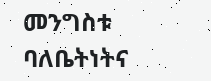መንግስቱ ባለቤትነትና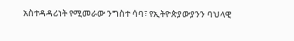አስተዳዳሪነት የሚመራው ንግስተ ሳባ፣ የኢትዮጵያውያንን ባህላዊ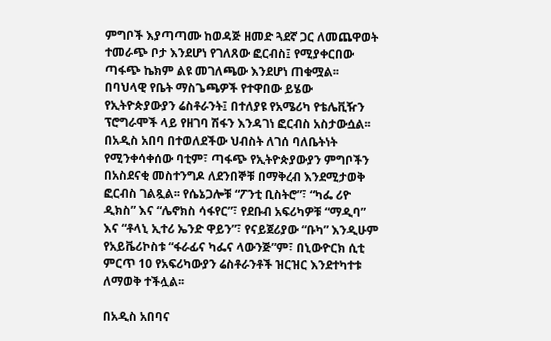ምግቦች እያጣጣሙ ከወዳጅ ዘመድ ጓደኛ ጋር ለመጨዋወት ተመራጭ ቦታ እንደሆነ የገለጸው ፎርብስ፤ የሚያቀርበው ጣፋጭ ኬክም ልዩ መገለጫው እንደሆነ ጠቁሟል፡፡ በባህላዊ የቤት ማስጌጫዎች የተዋበው ይሄው የኢትዮጵያውያን ሬስቶራንት፤ በተለያዩ የአሜሪካ የቴሌቪዥን ፕሮግራሞች ላይ የዘገባ ሽፋን እንዳገነ ፎርብስ አስታውሷል፡፡ በአዲስ አበባ በተወለደችው ህብስት ለገሰ ባለቤትነት የሚንቀሳቀሰው ባቲም፣ ጣፋጭ የኢትዮጵያውያን ምግቦችን በአስደናቂ መስተንግዶ ለደንበኞቹ በማቅረብ እንደሚታወቅ ፎርብስ ገልጿል፡፡ የሴኔጋሎቹ “ፖንቲ ቢስትሮ”፣ “ካፌ ሪዮ ዲክስ” እና “ሌኖክስ ሳፋየር”፣ የደቡብ አፍሪካዎቹ “ማዲባ” እና “ቶላኒ ኢተሪ ኤንድ ዋይን”፣ የናይጀሪያው “ቡካ” እንዲሁም የአይቬሪኮስቱ “ፋራፊና ካፌና ላውንጅ”ም፣ በኒውዮርክ ሲቲ ምርጥ 10 የአፍሪካውያን ሬስቶራንቶች ዝርዝር እንደተካተቱ ለማወቅ ተችሏል፡፡

በአዲስ አበባና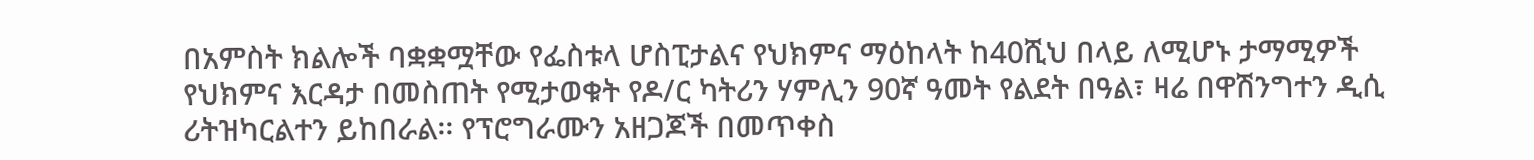በአምስት ክልሎች ባቋቋሟቸው የፌስቱላ ሆስፒታልና የህክምና ማዕከላት ከ40ሺህ በላይ ለሚሆኑ ታማሚዎች የህክምና እርዳታ በመስጠት የሚታወቁት የዶ/ር ካትሪን ሃምሊን 90ኛ ዓመት የልደት በዓል፣ ዛሬ በዋሽንግተን ዲሲ ሪትዝካርልተን ይከበራል፡፡ የፕሮግራሙን አዘጋጆች በመጥቀስ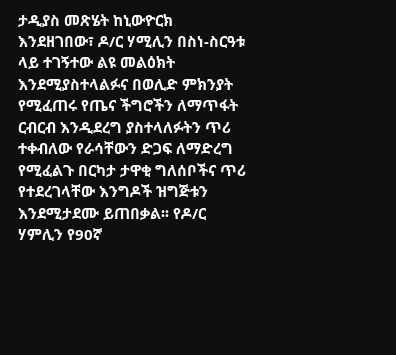ታዲያስ መጽሄት ከኒውዮርክ እንደዘገበው፣ ዶ/ር ሃሚሊን በስነ-ስርዓቱ ላይ ተገኝተው ልዩ መልዕክት እንደሚያስተላልፉና በወሊድ ምክንያት የሚፈጠሩ የጤና ችግሮችን ለማጥፋት ርብርብ እንዲደረግ ያስተላለፉትን ጥሪ ተቀብለው የራሳቸውን ድጋፍ ለማድረግ የሚፈልጉ በርካታ ታዋቂ ግለሰቦችና ጥሪ የተደረገላቸው እንግዶች ዝግጅቱን እንደሚታደሙ ይጠበቃል፡፡ የዶ/ር ሃምሊን የ90ኛ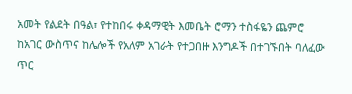አመት የልደት በዓል፣ የተከበሩ ቀዳማዊት እመቤት ሮማን ተስፋዬን ጨምሮ ከአገር ውስጥና ከሌሎች የአለም አገራት የተጋበዙ እንግዶች በተገኙበት ባለፈው ጥር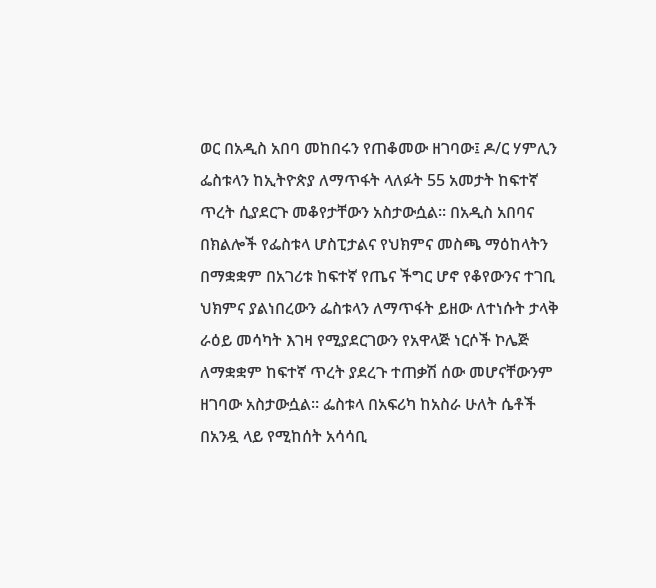ወር በአዲስ አበባ መከበሩን የጠቆመው ዘገባው፤ ዶ/ር ሃምሊን ፌስቱላን ከኢትዮጵያ ለማጥፋት ላለፉት 55 አመታት ከፍተኛ ጥረት ሲያደርጉ መቆየታቸውን አስታውሷል፡፡ በአዲስ አበባና በክልሎች የፌስቱላ ሆስፒታልና የህክምና መስጫ ማዕከላትን በማቋቋም በአገሪቱ ከፍተኛ የጤና ችግር ሆኖ የቆየውንና ተገቢ ህክምና ያልነበረውን ፌስቱላን ለማጥፋት ይዘው ለተነሱት ታላቅ ራዕይ መሳካት እገዛ የሚያደርገውን የአዋላጅ ነርሶች ኮሌጅ ለማቋቋም ከፍተኛ ጥረት ያደረጉ ተጠቃሽ ሰው መሆናቸውንም ዘገባው አስታውሷል፡፡ ፌስቱላ በአፍሪካ ከአስራ ሁለት ሴቶች በአንዷ ላይ የሚከሰት አሳሳቢ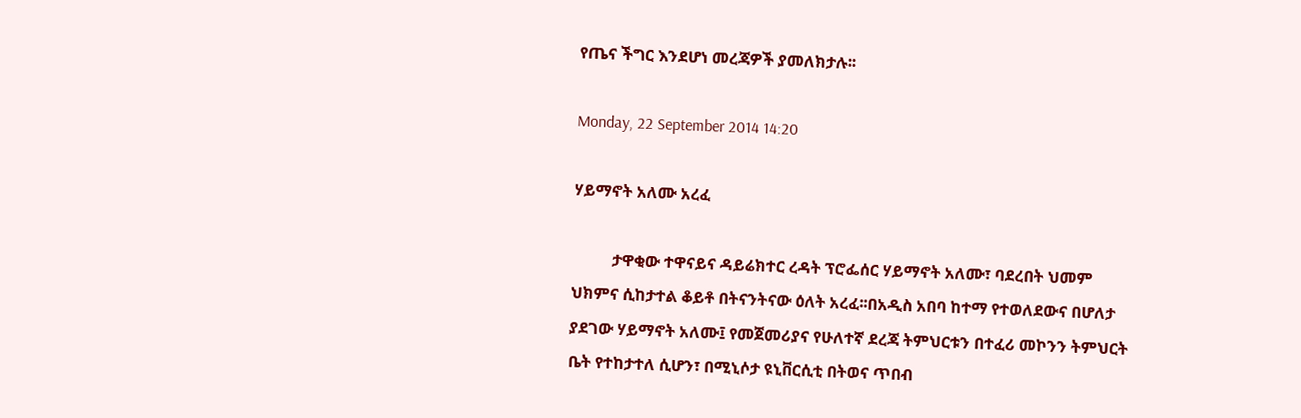የጤና ችግር እንደሆነ መረጃዎች ያመለክታሉ፡፡

Monday, 22 September 2014 14:20

ሃይማኖት አለሙ አረፈ

          ታዋቂው ተዋናይና ዳይሬክተር ረዳት ፕሮፌሰር ሃይማኖት አለሙ፣ ባደረበት ህመም ህክምና ሲከታተል ቆይቶ በትናንትናው ዕለት አረፈ፡፡በአዲስ አበባ ከተማ የተወለደውና በሆለታ ያደገው ሃይማኖት አለሙ፤ የመጀመሪያና የሁለተኛ ደረጃ ትምህርቱን በተፈሪ መኮንን ትምህርት ቤት የተከታተለ ሲሆን፣ በሚኒሶታ ዩኒቨርሲቲ በትወና ጥበብ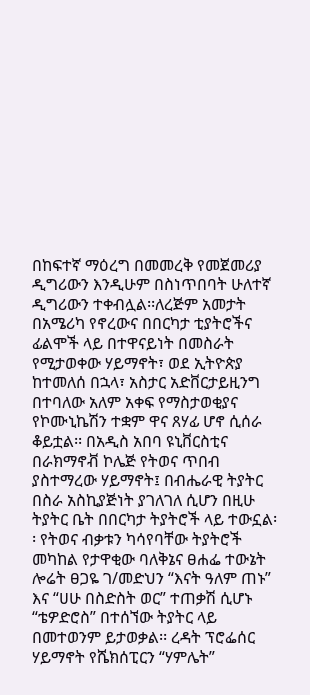በከፍተኛ ማዕረግ በመመረቅ የመጀመሪያ ዲግሪውን እንዲሁም በስነጥበባት ሁለተኛ ዲግሪውን ተቀብሏል፡፡ለረጅም አመታት በአሜሪካ የኖረውና በበርካታ ቲያትሮችና ፊልሞች ላይ በተዋናይነት በመስራት የሚታወቀው ሃይማኖት፣ ወደ ኢትዮጵያ ከተመለሰ በኋላ፣ አስታር አድቨርታይዚንግ በተባለው አለም አቀፍ የማስታወቂያና የኮሙኒኬሽን ተቋም ዋና ጸሃፊ ሆኖ ሲሰራ ቆይቷል፡፡ በአዲስ አበባ ዩኒቨርስቲና በራክማኖቭ ኮሌጅ የትወና ጥበብ ያስተማረው ሃይማኖት፤ በብሔራዊ ትያትር በስራ አስኪያጅነት ያገለገለ ሲሆን በዚሁ ትያትር ቤት በበርካታ ትያትሮች ላይ ተውኗል፡፡ የትወና ብቃቱን ካሳየባቸው ትያትሮች መካከል የታዋቂው ባለቅኔና ፀሐፌ ተውኔት ሎሬት ፀጋዬ ገ/መድህን “እናት ዓለም ጠኑ” እና “ሀሁ በስድስት ወር” ተጠቃሽ ሲሆኑ “ቴዎድሮስ” በተሰኘው ትያትር ላይ በመተወንም ይታወቃል፡፡ ረዳት ፕሮፌሰር ሃይማኖት የሼክሰፒርን “ሃምሌት”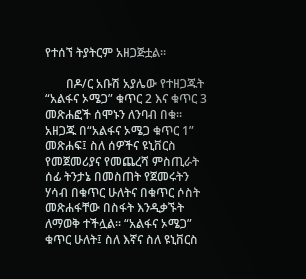የተሰኘ ትያትርም አዘጋጅቷል፡፡

       በዶ/ር አቡሽ አያሌው የተዘጋጁት “አልፋና ኦሜጋ” ቁጥር 2 እና ቁጥር 3 መጽሐፎች ሰሞኑን ለንባብ በቁ፡፡ አዘጋጁ በ“አልፋና ኦሜጋ ቁጥር 1” መጽሐፍ፤ ስለ ሰዎችና ዩኒቨርስ የመጀመሪያና የመጨረሻ ምስጢራት ሰፊ ትንታኔ በመስጠት የጀመሩትን ሃሳብ በቁጥር ሁለትና በቁጥር ሶስት መጽሐፋቸው በስፋት እንዲቃኙት ለማወቅ ተችሏል፡፡ “አልፋና ኦሜጋ” ቁጥር ሁለት፤ ስለ እኛና ስለ ዩኒቨርስ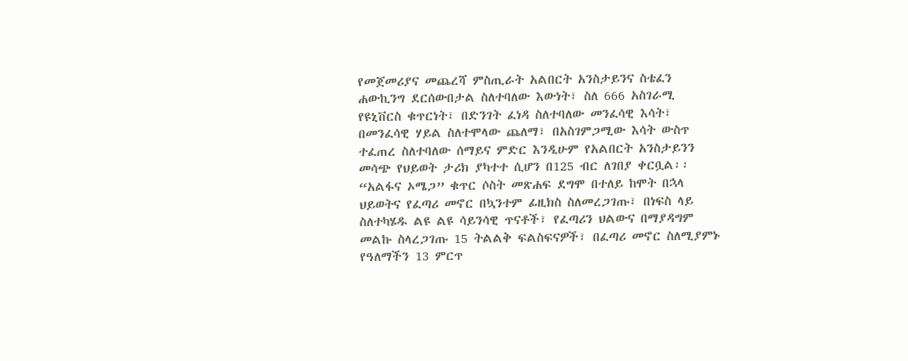የመጀመሪያና መጨረሻ ምስጢራት አልበርት አንስታይንና ስቴፈን ሐውኪንግ ደርሰውበታል ስለተባለው እውነት፣ ስለ 666 አስገራሚ የዩኒቨርስ ቁጥርነት፣ በድንገት ፈነዳ ስለተባለው መንፈሳዊ እሳት፣ በመንፈሳዊ ሃይል ስለተሞላው ጨለማ፣ በአስገምጋሚው እሳት ውስጥ ተፈጠረ ስለተባለው ሰማይና ምድር እንዲሁም የአልበርት አንስታይንን መሳጭ የህይወት ታሪክ ያካተተ ሲሆን በ125 ብር ለገበያ ቀርቧል፡፡ “አልፋና ኦሜጋ” ቁጥር ሶስት መጽሐፍ ደግሞ በተለይ ከሞት በኋላ ህይወትና የፈጣሪ መኖር በኳንተም ፊዚክስ ስለመረጋገጡ፣ በነፍስ ላይ ስለተካሄዱ ልዩ ልዩ ሳይንሳዊ ጥናቶች፣ የፈጣሪን ህልውና በማያዳግም መልኩ ስላረጋገጡ 15 ትልልቅ ፍልስፍናዎች፣ በፈጣሪ መኖር ስለሚያምኑ የዓለማችን 13 ምርጥ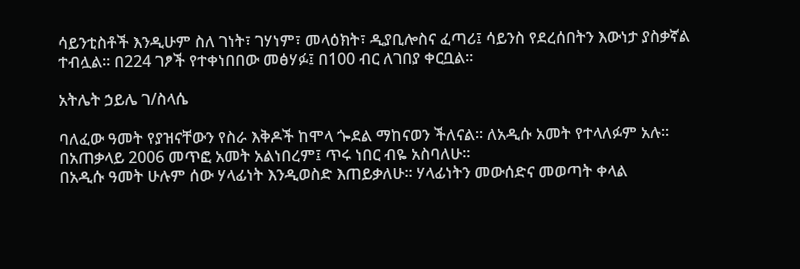ሳይንቲስቶች እንዲሁም ስለ ገነት፣ ገሃነም፣ መላዕክት፣ ዲያቢሎስና ፈጣሪ፤ ሳይንስ የደረሰበትን እውነታ ያስቃኛል ተብሏል፡፡ በ224 ገፆች የተቀነበበው መፅሃፉ፤ በ100 ብር ለገበያ ቀርቧል፡፡

አትሌት ኃይሌ ገ/ስላሴ

ባለፈው ዓመት የያዝናቸውን የስራ እቅዶች ከሞላ ጐደል ማከናወን ችለናል፡፡ ለአዲሱ አመት የተላለፉም አሉ፡፡
በአጠቃላይ 2006 መጥፎ አመት አልነበረም፤ ጥሩ ነበር ብዬ አስባለሁ፡፡
በአዲሱ ዓመት ሁሉም ሰው ሃላፊነት እንዲወስድ እጠይቃለሁ፡፡ ሃላፊነትን መውሰድና መወጣት ቀላል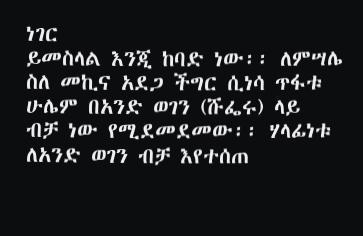ነገር
ይመስላል እንጂ ከባድ ነው፡፡ ለምሣሌ ስለ መኪና አደጋ ችግር ሲነሳ ጥፋቱ ሁሌም በአንድ ወገን (ሹፌሩ) ላይ
ብቻ ነው የሚደመደመው፡፡ ሃላፊነቱ ለአንድ ወገን ብቻ እየተሰጠ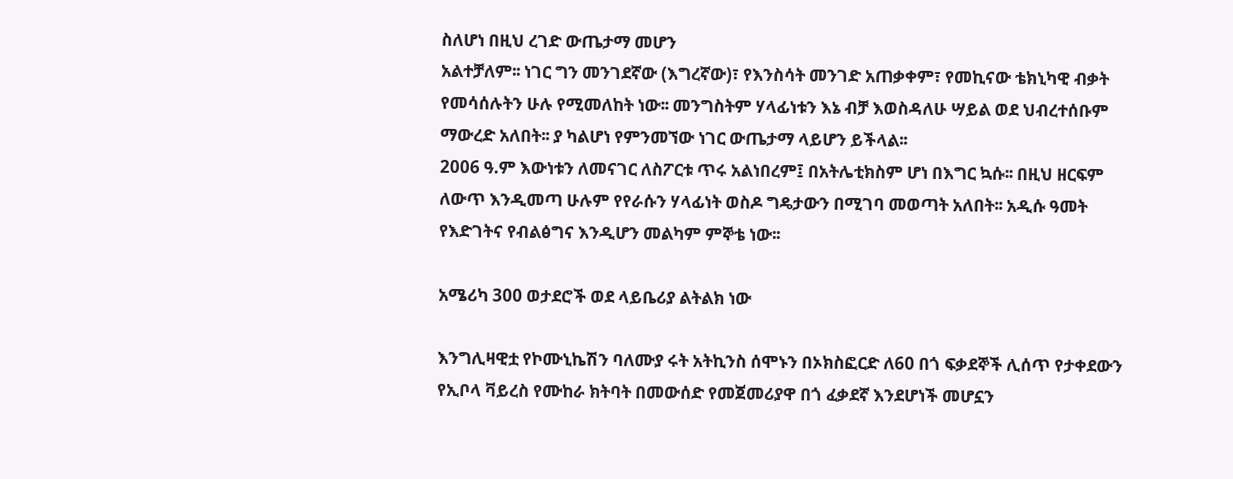ስለሆነ በዚህ ረገድ ውጤታማ መሆን
አልተቻለም፡፡ ነገር ግን መንገደኛው (እግረኛው)፣ የእንስሳት መንገድ አጠቃቀም፣ የመኪናው ቴክኒካዊ ብቃት
የመሳሰሉትን ሁሉ የሚመለከት ነው፡፡ መንግስትም ሃላፊነቱን እኔ ብቻ እወስዳለሁ ሣይል ወደ ህብረተሰቡም
ማውረድ አለበት፡፡ ያ ካልሆነ የምንመኘው ነገር ውጤታማ ላይሆን ይችላል፡፡
2006 ዓ.ም እውነቱን ለመናገር ለስፖርቱ ጥሩ አልነበረም፤ በአትሌቲክስም ሆነ በእግር ኳሱ፡፡ በዚህ ዘርፍም
ለውጥ እንዲመጣ ሁሉም የየራሱን ሃላፊነት ወስዶ ግዴታውን በሚገባ መወጣት አለበት፡፡ አዲሱ ዓመት
የእድገትና የብልፅግና እንዲሆን መልካም ምኞቴ ነው፡፡

አሜሪካ 300 ወታደሮች ወደ ላይቤሪያ ልትልክ ነው

እንግሊዛዊቷ የኮሙኒኬሽን ባለሙያ ሩት አትኪንስ ሰሞኑን በኦክስፎርድ ለ60 በጎ ፍቃደኞች ሊሰጥ የታቀደውን
የኢቦላ ቫይረስ የሙከራ ክትባት በመውሰድ የመጀመሪያዋ በጎ ፈቃደኛ እንደሆነች መሆኗን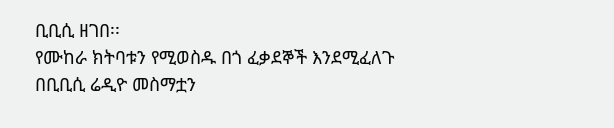ቢቢሲ ዘገበ፡፡
የሙከራ ክትባቱን የሚወስዱ በጎ ፈቃደኞች እንደሚፈለጉ በቢቢሲ ሬዲዮ መስማቷን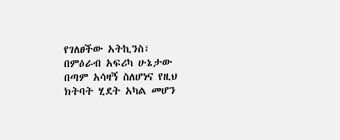የገለፀችው አትኪንስ፣
በምዕራብ አፍሪካ ሁኔታው በጣም አሳዛኝ ስለሆነና የዚህ ክትባት ሂደት አካል መሆን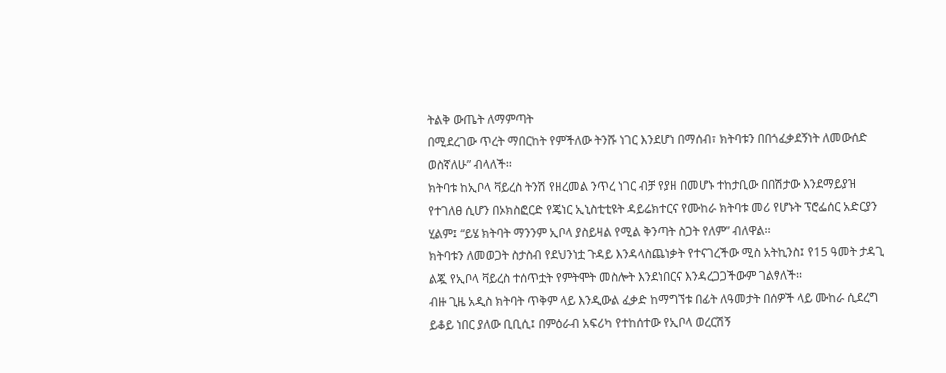ትልቅ ውጤት ለማምጣት
በሚደረገው ጥረት ማበርከት የምችለው ትንሹ ነገር እንደሆነ በማሰብ፣ ክትባቱን በበጎፈቃደኝነት ለመውሰድ
ወስኛለሁ” ብላለች፡፡
ክትባቱ ከኢቦላ ቫይረስ ትንሽ የዘረመል ንጥረ ነገር ብቻ የያዘ በመሆኑ ተከታቢው በበሽታው እንደማይያዝ
የተገለፀ ሲሆን በኦክስፎርድ የጄነር ኢኒስቲቲዩት ዳይሬክተርና የሙከራ ክትባቱ መሪ የሆኑት ፕሮፌሰር አድርያን
ሂልም፤ “ይሄ ክትባት ማንንም ኢቦላ ያስይዛል የሚል ቅንጣት ስጋት የለም” ብለዋል፡፡
ክትባቱን ለመወጋት ስታስብ የደህንነቷ ጉዳይ እንዳላስጨነቃት የተናገረችው ሚስ አትኪንስ፤ የ15 ዓመት ታዳጊ
ልጇ የኢቦላ ቫይረስ ተሰጥቷት የምትሞት መስሎት እንደነበርና እንዳረጋጋችውም ገልፃለች፡፡
ብዙ ጊዜ አዲስ ክትባት ጥቅም ላይ እንዲውል ፈቃድ ከማግኘቱ በፊት ለዓመታት በሰዎች ላይ ሙከራ ሲደረግ
ይቆይ ነበር ያለው ቢቢሲ፤ በምዕራብ አፍሪካ የተከሰተው የኢቦላ ወረርሽኝ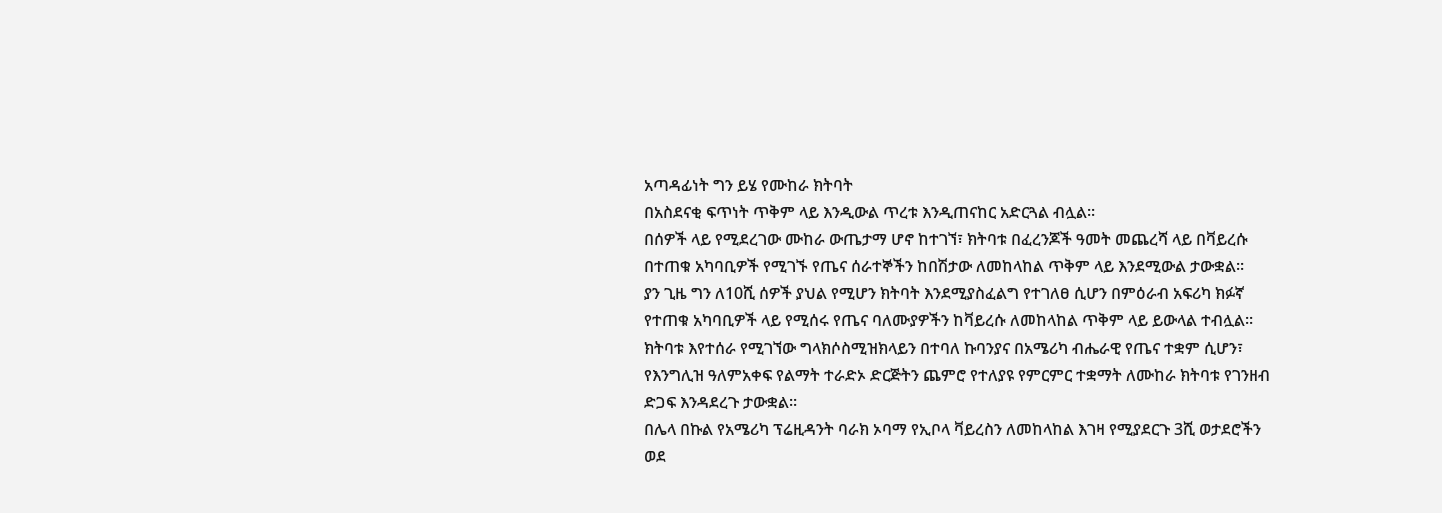አጣዳፊነት ግን ይሄ የሙከራ ክትባት
በአስደናቂ ፍጥነት ጥቅም ላይ እንዲውል ጥረቱ እንዲጠናከር አድርጓል ብሏል፡፡
በሰዎች ላይ የሚደረገው ሙከራ ውጤታማ ሆኖ ከተገኘ፣ ክትባቱ በፈረንጆች ዓመት መጨረሻ ላይ በቫይረሱ
በተጠቁ አካባቢዎች የሚገኙ የጤና ሰራተኞችን ከበሽታው ለመከላከል ጥቅም ላይ እንደሚውል ታውቋል፡፡
ያን ጊዜ ግን ለ10ሺ ሰዎች ያህል የሚሆን ክትባት እንደሚያስፈልግ የተገለፀ ሲሆን በምዕራብ አፍሪካ ክፉኛ
የተጠቁ አካባቢዎች ላይ የሚሰሩ የጤና ባለሙያዎችን ከቫይረሱ ለመከላከል ጥቅም ላይ ይውላል ተብሏል፡፡
ክትባቱ እየተሰራ የሚገኘው ግላክሶስሚዝክላይን በተባለ ኩባንያና በአሜሪካ ብሔራዊ የጤና ተቋም ሲሆን፣
የእንግሊዝ ዓለምአቀፍ የልማት ተራድኦ ድርጅትን ጨምሮ የተለያዩ የምርምር ተቋማት ለሙከራ ክትባቱ የገንዘብ
ድጋፍ እንዳደረጉ ታውቋል፡፡
በሌላ በኩል የአሜሪካ ፕሬዚዳንት ባራክ ኦባማ የኢቦላ ቫይረስን ለመከላከል እገዛ የሚያደርጉ 3ሺ ወታደሮችን
ወደ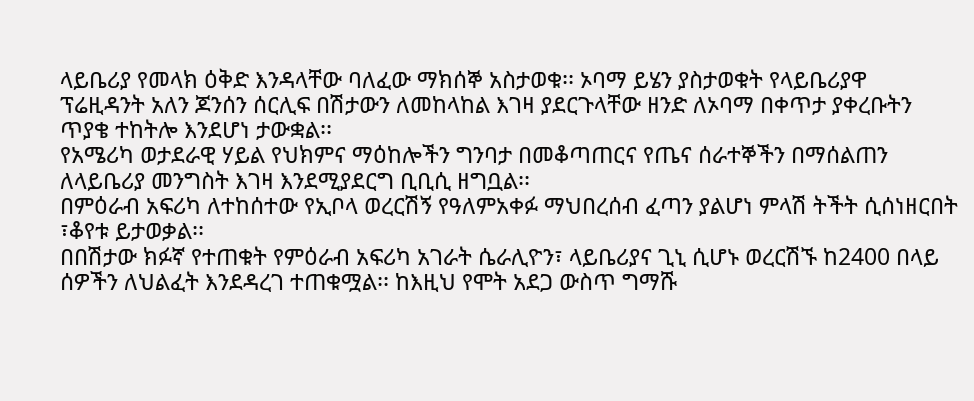ላይቤሪያ የመላክ ዕቅድ እንዳላቸው ባለፈው ማክሰኞ አስታወቁ፡፡ ኦባማ ይሄን ያስታወቁት የላይቤሪያዋ
ፕሬዚዳንት አለን ጆንሰን ሰርሊፍ በሽታውን ለመከላከል እገዛ ያደርጉላቸው ዘንድ ለኦባማ በቀጥታ ያቀረቡትን
ጥያቄ ተከትሎ እንደሆነ ታውቋል፡፡
የአሜሪካ ወታደራዊ ሃይል የህክምና ማዕከሎችን ግንባታ በመቆጣጠርና የጤና ሰራተኞችን በማሰልጠን
ለላይቤሪያ መንግስት እገዛ እንደሚያደርግ ቢቢሲ ዘግቧል፡፡
በምዕራብ አፍሪካ ለተከሰተው የኢቦላ ወረርሽኝ የዓለምአቀፉ ማህበረሰብ ፈጣን ያልሆነ ምላሽ ትችት ሲሰነዘርበት
፣ቆየቱ ይታወቃል፡፡
በበሽታው ክፉኛ የተጠቁት የምዕራብ አፍሪካ አገራት ሴራሊዮን፣ ላይቤሪያና ጊኒ ሲሆኑ ወረርሽኙ ከ2400 በላይ
ሰዎችን ለህልፈት እንደዳረገ ተጠቁሟል፡፡ ከእዚህ የሞት አደጋ ውስጥ ግማሹ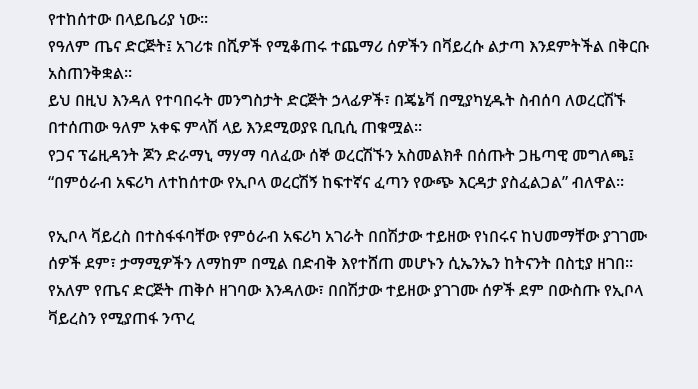የተከሰተው በላይቤሪያ ነው፡፡
የዓለም ጤና ድርጅት፤ አገሪቱ በሺዎች የሚቆጠሩ ተጨማሪ ሰዎችን በቫይረሱ ልታጣ እንደምትችል በቅርቡ
አስጠንቅቋል፡፡
ይህ በዚህ እንዳለ የተባበሩት መንግስታት ድርጅት ኃላፊዎች፣ በጄኔቫ በሚያካሂዱት ስብሰባ ለወረርሽኙ
በተሰጠው ዓለም አቀፍ ምላሽ ላይ እንደሚወያዩ ቢቢሲ ጠቁሟል፡፡
የጋና ፕሬዚዳንት ጆን ድራማኒ ማሃማ ባለፈው ሰኞ ወረርሽኙን አስመልክቶ በሰጡት ጋዜጣዊ መግለጫ፤
“በምዕራብ አፍሪካ ለተከሰተው የኢቦላ ወረርሽኝ ከፍተኛና ፈጣን የውጭ እርዳታ ያስፈልጋል” ብለዋል፡፡

የኢቦላ ቫይረስ በተስፋፋባቸው የምዕራብ አፍሪካ አገራት በበሽታው ተይዘው የነበሩና ከህመማቸው ያገገሙ
ሰዎች ደም፣ ታማሚዎችን ለማከም በሚል በድብቅ እየተሸጠ መሆኑን ሲኤንኤን ከትናንት በስቲያ ዘገበ፡፡
የአለም የጤና ድርጅት ጠቅሶ ዘገባው እንዳለው፣ በበሽታው ተይዘው ያገገሙ ሰዎች ደም በውስጡ የኢቦላ
ቫይረስን የሚያጠፋ ንጥረ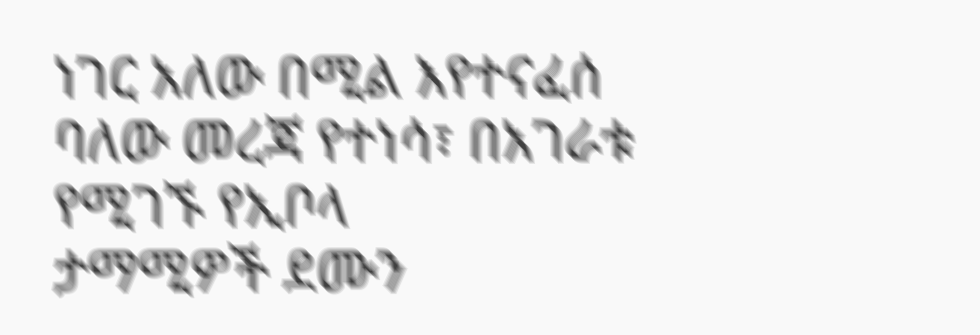ነገር አለው በሚል እየተናፈሰ ባለው መረጃ የተነሳ፣ በአገራቱ የሚገኙ የኢቦላ
ታማሚዎች ደሙን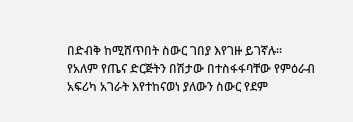በድብቅ ከሚሸጥበት ስውር ገበያ እየገዙ ይገኛሉ፡፡
የአለም የጤና ድርጅትን በሽታው በተስፋፋባቸው የምዕራብ አፍሪካ አገራት እየተከናወነ ያለውን ስውር የደም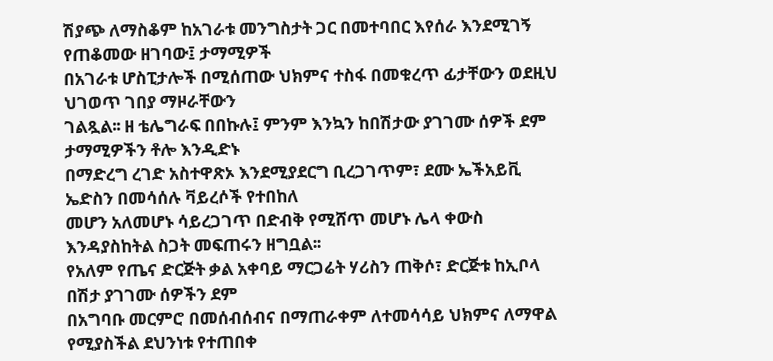ሽያጭ ለማስቆም ከአገራቱ መንግስታት ጋር በመተባበር እየሰራ እንደሚገኝ የጠቆመው ዘገባው፤ ታማሚዎች
በአገራቱ ሆስፒታሎች በሚሰጠው ህክምና ተስፋ በመቁረጥ ፊታቸውን ወደዚህ ህገወጥ ገበያ ማዞራቸውን
ገልጿል፡፡ ዘ ቴሌግራፍ በበኩሉ፤ ምንም እንኳን ከበሽታው ያገገሙ ሰዎች ደም ታማሚዎችን ቶሎ እንዲድኑ
በማድረግ ረገድ አስተዋጽኦ እንደሚያደርግ ቢረጋገጥም፣ ደሙ ኤችአይቪ ኤድስን በመሳሰሉ ቫይረሶች የተበከለ
መሆን አለመሆኑ ሳይረጋገጥ በድብቅ የሚሸጥ መሆኑ ሌላ ቀውስ እንዳያስከትል ስጋት መፍጠሩን ዘግቧል፡፡
የአለም የጤና ድርጅት ቃል አቀባይ ማርጋሬት ሃሪስን ጠቅሶ፣ ድርጅቱ ከኢቦላ በሽታ ያገገሙ ሰዎችን ደም
በአግባቡ መርምሮ በመሰብሰብና በማጠራቀም ለተመሳሳይ ህክምና ለማዋል የሚያስችል ደህንነቱ የተጠበቀ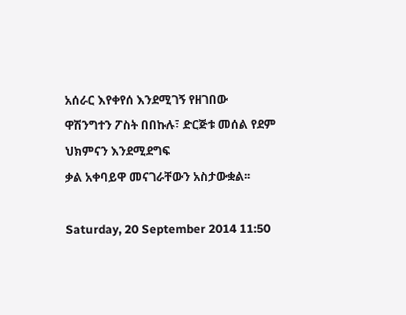አሰራር እየቀየሰ እንደሚገኝ የዘገበው ዋሽንግተን ፖስት በበኩሉ፣ ድርጅቱ መሰል የደም ህክምናን እንደሚደግፍ
ቃል አቀባይዋ መናገራቸውን አስታውቋል፡፡

Saturday, 20 September 2014 11:50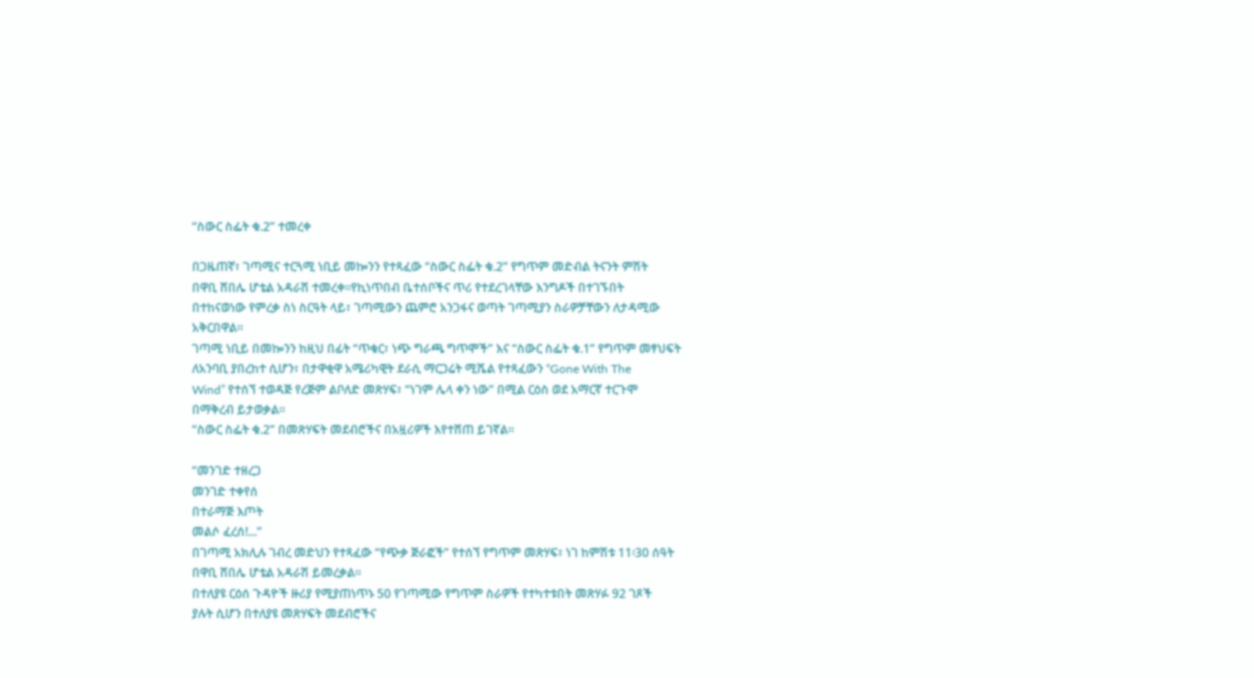“ስውር ስፌት ቁ.2” ተመረቀ

በጋዜጠኛ፣ ገጣሚና ተርጓሚ ነቢይ መኰንን የተጻፈው “ስውር ስፌት ቁ.2” የግጥም መድብል ትናንት ምሽት
በዋቢ ሸበሌ ሆቴል አዳራሽ ተመረቀ፡፡የኪነጥበብ ቤተሰቦችና ጥሪ የተደረገላቸው እንግዶች በተገኙበት
በተከናወነው የምረቃ ስነ ስርዓት ላይ፣ ገጣሚውን ጨምሮ አንጋፋና ወጣት ገጣሚያን ስራዎቻቸውን ለታዳሚው
አቅርበዋል፡፡
ገጣሚ ነቢይ በመኰንን ከዚህ በፊት “ጥቁር፣ ነጭ ግራጫ ግጥሞች” እና “ስውር ስፌት ቁ.1” የግጥም መፃህፍት
ለአንባቢ ያበረከተ ሲሆን፣ በታዋቂዋ አሜሪካዊት ደራሲ ማርጋሬት ሚሼል የተጻፈውን “Gone With The
Wind” የተሰኘ ተወዳጅ የረጅም ልቦለድ መጽሃፍ፣ “ነገም ሌላ ቀን ነው” በሚል ርዕስ ወደ አማርኛ ተርጉሞ
በማቅረብ ይታወቃል፡፡
“ስውር ስፌት ቁ.2” በመጽሃፍት መደብሮችና በአዟሪዎች እየተሸጠ ይገኛል፡፡

“መንገድ ተዘረጋ
መንገድ ተቀየሰ
በተራማጅ እጦት
መልሶ ፈረሰ!...”
በገጣሚ አክሊሉ ገብረ መድህን የተጻፈው “የጭቃ ጅራፎች” የተሰኘ የግጥም መጽሃፍ፣ ነገ ከምሽቱ 11፡30 ሰዓት
በዋቢ ሸበሌ ሆቴል አዳራሽ ይመረቃል፡፡
በተለያዩ ርዕሰ ጉዳዮች ዙሪያ የሚያጠነጥኑ 50 የገጣሚው የግጥም ስራዎች የተካተቱበት መጽሃፉ 92 ገጾች
ያሉት ሲሆን በተለያዩ መጽሃፍት መደብሮችና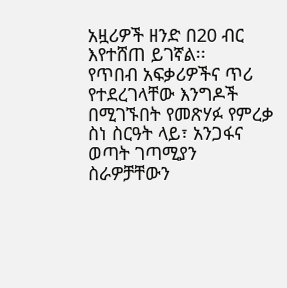አዟሪዎች ዘንድ በ20 ብር እየተሸጠ ይገኛል፡፡
የጥበብ አፍቃሪዎችና ጥሪ የተደረገላቸው እንግዶች በሚገኙበት የመጽሃፉ የምረቃ ስነ ስርዓት ላይ፣ አንጋፋና
ወጣት ገጣሚያን ስራዎቻቸውን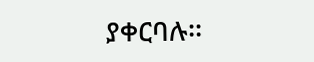ያቀርባሉ፡፡